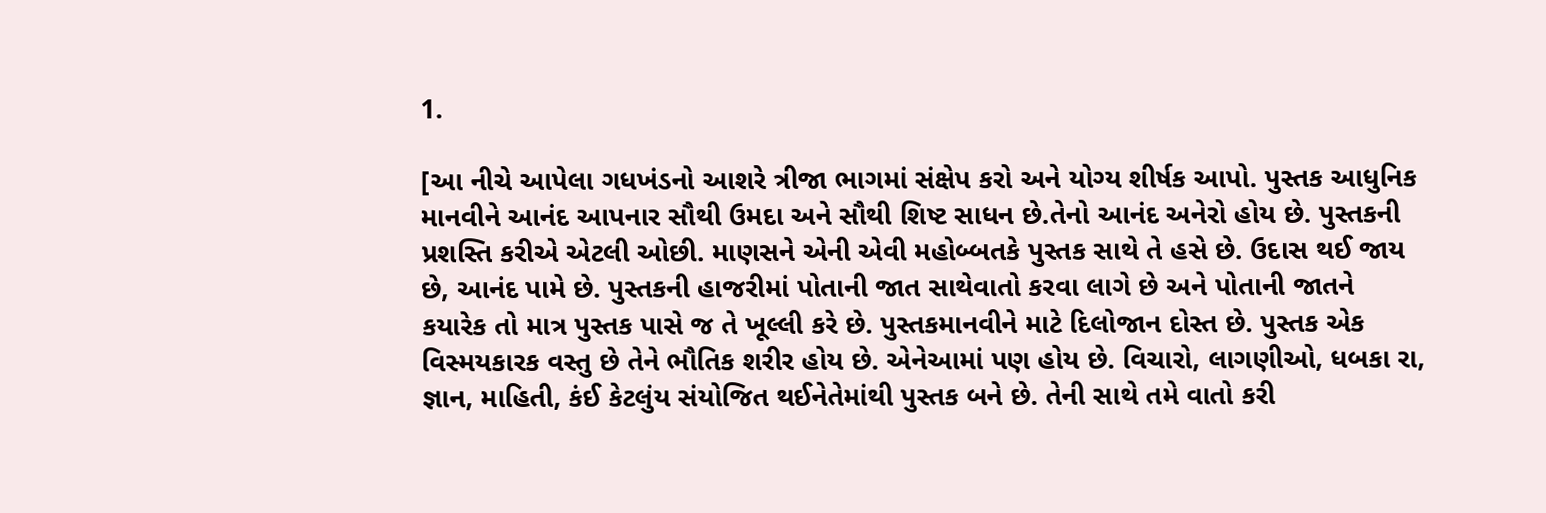1.

[આ નીચે આપેલા ગધખંડનો આશરે ત્રીજા ભાગમાં સંક્ષેપ કરો અને યોગ્ય શીર્ષક આપો. પુસ્તક આધુનિક માનવીને આનંદ આપનાર સૌથી ઉમદા અને સૌથી શિષ્ટ સાધન છે.તેનો આનંદ અનેરો હોય છે. પુસ્તકની પ્રશસ્તિ કરીએ એટલી ઓછી. માણસને એની એવી મહોબ્બતકે પુસ્તક સાથે તે હસે છે. ઉદાસ થઈ જાય છે, આનંદ પામે છે. પુસ્તકની હાજરીમાં પોતાની જાત સાથેવાતો કરવા લાગે છે અને પોતાની જાતને કયારેક તો માત્ર પુસ્તક પાસે જ તે ખૂલ્લી કરે છે. પુસ્તકમાનવીને માટે દિલોજાન દોસ્ત છે. પુસ્તક એક વિસ્મયકારક વસ્તુ છે તેને ભૌતિક શરીર હોય છે. એનેઆમાં પણ હોય છે. વિચારો, લાગણીઓ, ધબકા રા, જ્ઞાન, માહિતી, કંઈ કેટલુંય સંયોજિત થઈનેતેમાંથી પુસ્તક બને છે. તેની સાથે તમે વાતો કરી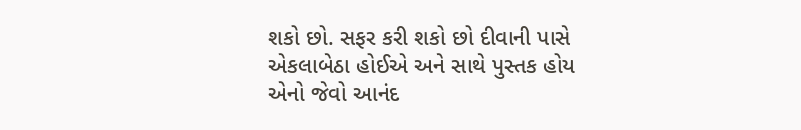શકો છો. સફર કરી શકો છો દીવાની પાસે એકલાબેઠા હોઈએ અને સાથે પુસ્તક હોય એનો જેવો આનંદ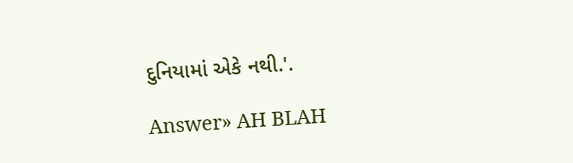દુનિયામાં એકે નથી.'.

Answer» AH BLAH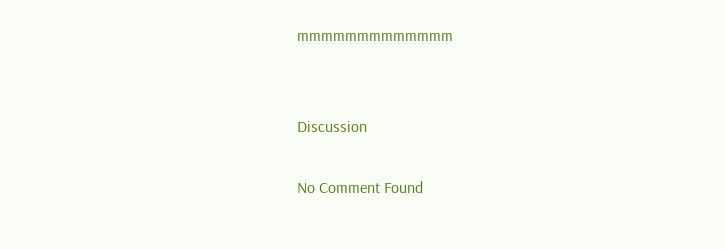mmmmmmmmmmmmm


Discussion

No Comment Found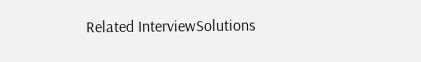Related InterviewSolutions